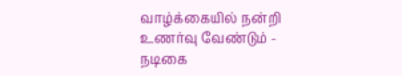வாழ்க்கையில் நன்றி உணர்வு வேண்டும் - நடிகை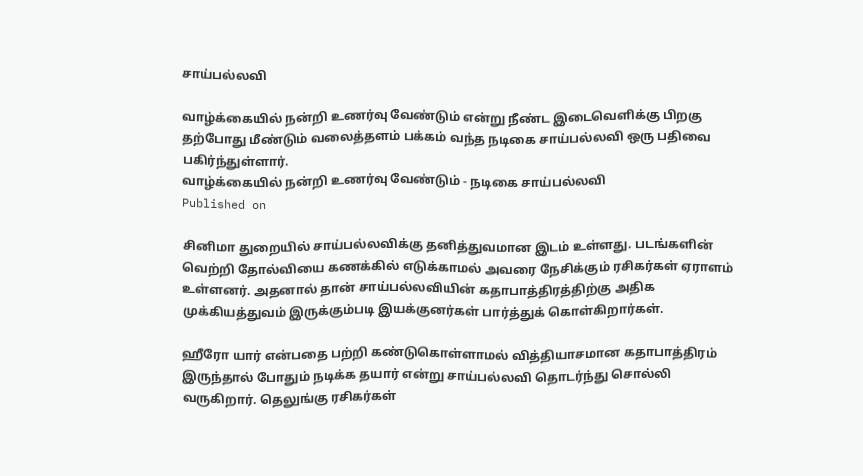சாய்பல்லவி

வாழ்க்கையில் நன்றி உணர்வு வேண்டும் என்று நீண்ட இடைவெளிக்கு பிறகு தற்போது மீண்டும் வலைத்தளம் பக்கம் வந்த நடிகை சாய்பல்லவி ஒரு பதிவை பகிர்ந்துள்ளார்.
வாழ்க்கையில் நன்றி உணர்வு வேண்டும் - நடிகை சாய்பல்லவி
Published on

சினிமா துறையில் சாய்பல்லவிக்கு தனித்துவமான இடம் உள்ளது. படங்களின் வெற்றி தோல்வியை கணக்கில் எடுக்காமல் அவரை நேசிக்கும் ரசிகர்கள் ஏராளம் உள்ளனர். அதனால் தான் சாய்பல்லவியின் கதாபாத்திரத்திற்கு அதிக முக்கியத்துவம் இருக்கும்படி இயக்குனர்கள் பார்த்துக் கொள்கிறார்கள்.

ஹீரோ யார் என்பதை பற்றி கண்டுகொள்ளாமல் வித்தியாசமான கதாபாத்திரம் இருந்தால் போதும் நடிக்க தயார் என்று சாய்பல்லவி தொடர்ந்து சொல்லி வருகிறார். தெலுங்கு ரசிகர்கள்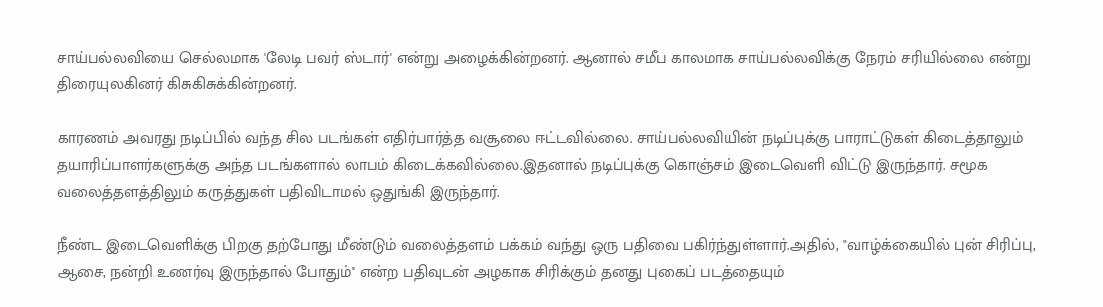சாய்பல்லவியை செல்லமாக 'லேடி பவர் ஸ்டார்' என்று அழைக்கின்றனர். ஆனால் சமீப காலமாக சாய்பல்லவிக்கு நேரம் சரியில்லை என்று திரையுலகினர் கிசுகிசுக்கின்றனர்.

காரணம் அவரது நடிப்பில் வந்த சில படங்கள் எதிர்பார்த்த வசூலை ஈட்டவில்லை. சாய்பல்லவியின் நடிப்புக்கு பாராட்டுகள் கிடைத்தாலும் தயாரிப்பாளர்களுக்கு அந்த படங்களால் லாபம் கிடைக்கவில்லை.இதனால் நடிப்புக்கு கொஞ்சம் இடைவெளி விட்டு இருந்தார். சமூக வலைத்தளத்திலும் கருத்துகள் பதிவிடாமல் ஒதுங்கி இருந்தார்.

நீண்ட இடைவெளிக்கு பிறகு தற்போது மீண்டும் வலைத்தளம் பக்கம் வந்து ஒரு பதிவை பகிர்ந்துள்ளார்.அதில், "வாழ்க்கையில் புன் சிரிப்பு, ஆசை, நன்றி உணர்வு இருந்தால் போதும்'' என்ற பதிவுடன் அழகாக சிரிக்கும் தனது புகைப் படத்தையும்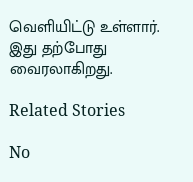வெளியிட்டு உள்ளார். இது தற்போது வைரலாகிறது.

Related Stories

No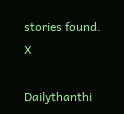stories found.
X

Dailythanthi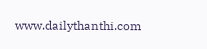www.dailythanthi.com